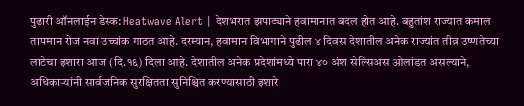पुढारी ऑनलाईन डेस्क: Heatwave Alert | देशभरात झपाट्याने हवामानात बदल होत आहे. बहुतांश राज्यात कमाल तापमान रोज नवा उच्चांक गाठत आहे. दरम्यान, हवामान विभागाने पुढील ४ दिवस देशातील अनेक राज्यांत तीव्र उष्णतेच्या लाटेचा इशारा आज (दि.१६) दिला आहे. देशातील अनेक प्रदेशांमध्ये पारा ४० अंश सेल्सिअस ओलांडत असल्याने, अधिकाऱ्यांनी सार्वजनिक सुरक्षितता सुनिश्चित करण्यासाठी इशारे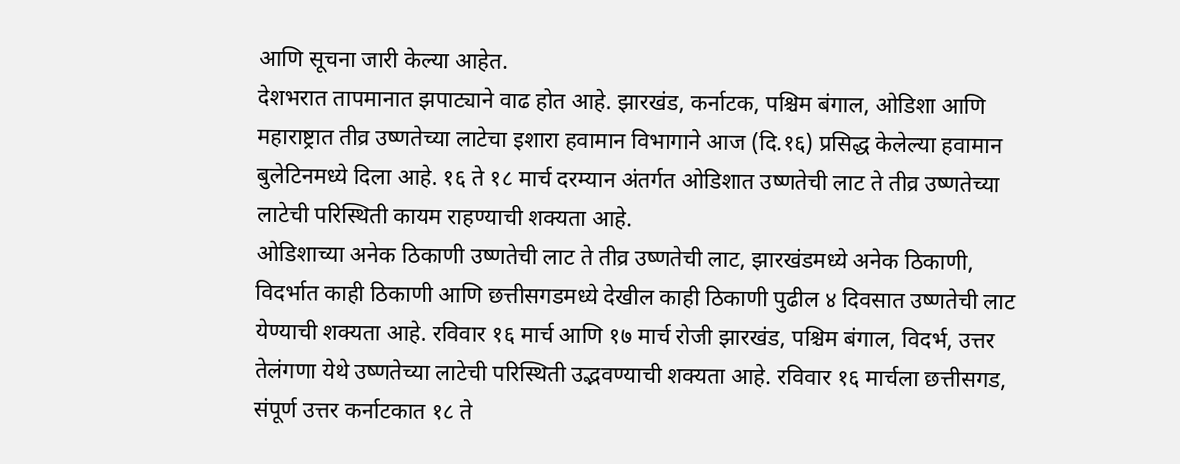आणि सूचना जारी केल्या आहेत.
देशभरात तापमानात झपाट्याने वाढ होत आहे. झारखंड, कर्नाटक, पश्चिम बंगाल, ओडिशा आणि महाराष्ट्रात तीव्र उष्णतेच्या लाटेचा इशारा हवामान विभागाने आज (दि.१६) प्रसिद्ध केलेल्या हवामान बुलेटिनमध्ये दिला आहे. १६ ते १८ मार्च दरम्यान अंतर्गत ओडिशात उष्णतेची लाट ते तीव्र उष्णतेच्या लाटेची परिस्थिती कायम राहण्याची शक्यता आहे.
ओडिशाच्या अनेक ठिकाणी उष्णतेची लाट ते तीव्र उष्णतेची लाट, झारखंडमध्ये अनेक ठिकाणी, विदर्भात काही ठिकाणी आणि छत्तीसगडमध्ये देखील काही ठिकाणी पुढील ४ दिवसात उष्णतेची लाट येण्याची शक्यता आहे. रविवार १६ मार्च आणि १७ मार्च रोजी झारखंड, पश्चिम बंगाल, विदर्भ, उत्तर तेलंगणा येथे उष्णतेच्या लाटेची परिस्थिती उद्भवण्याची शक्यता आहे. रविवार १६ मार्चला छत्तीसगड, संपूर्ण उत्तर कर्नाटकात १८ ते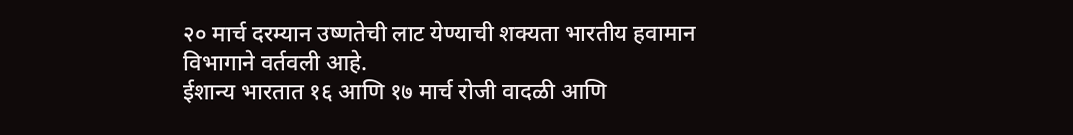२० मार्च दरम्यान उष्णतेची लाट येण्याची शक्यता भारतीय हवामान विभागाने वर्तवली आहे.
ईशान्य भारतात १६ आणि १७ मार्च रोजी वादळी आणि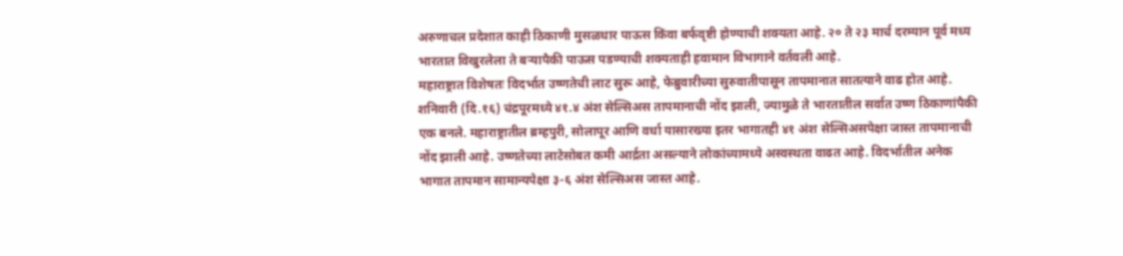अरुणाचल प्रदेशात काही ठिकाणी मुसळधार पाऊस किंवा बर्फवृष्टी होण्याची शक्यता आहे. २० ते २३ मार्च दरम्यान पूर्व मध्य भारतात विखुरलेला ते बऱ्यापैकी पाऊस पडण्याची शक्यताही हवामान विभागाने वर्तवली आहे.
महाराष्ट्रात विशेषतः विदर्भात उष्णतेची लाट सुरू आहे, फेब्रुवारीच्या सुरुवातीपासून तापमानात सातत्याने वाढ होत आहे. शनिवारी (दि.१६) चंद्रपूरमध्ये ४१.४ अंश सेल्सिअस तापमानाची नोंद झाली, ज्यामुळे ते भारतातील सर्वात उष्ण ठिकाणांपैकी एक बनले. महाराष्ट्रातील ब्रम्हपुरी, सोलापूर आणि वर्धा यासारख्या इतर भागातही ४१ अंश सेल्सिअसपेक्षा जास्त तापमानाची नोंद झाली आहे. उष्णतेच्या लाटेसोबत कमी आर्द्रता असल्याने लोकांच्यामध्ये अस्वस्थता वाढत आहे. विदर्भातील अनेक भागात तापमान सामान्यपेक्षा ३-६ अंश सेल्सिअस जास्त आहे.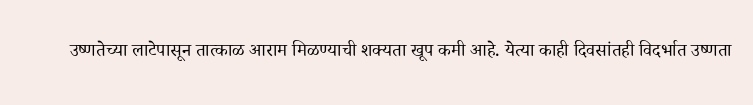उष्णतेच्या लाटेपासून तात्काळ आराम मिळण्याची शक्यता खूप कमी आहे. येत्या काही दिवसांतही विदर्भात उष्णता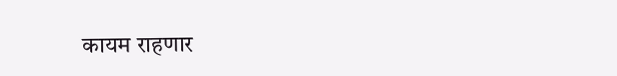कायम राहणार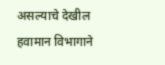असल्याचे देखील हवामान विभागाने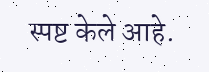स्पष्ट केले आहे.